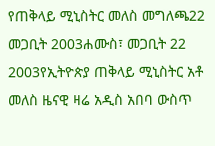የጠቅላይ ሚኒስትር መለስ መግለጫ22 መጋቢት 2003ሐሙስ፣ መጋቢት 22 2003የኢትዮጵያ ጠቅላይ ሚኒስትር አቶ መለስ ዜናዊ ዛሬ አዲስ አበባ ውስጥ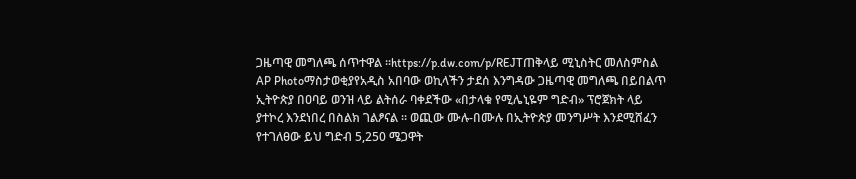ጋዜጣዊ መግለጫ ሰጥተዋል ።https://p.dw.com/p/REJTጠቅላይ ሚኒስትር መለስምስል AP Photoማስታወቂያየአዲስ አበባው ወኪላችን ታደሰ እንግዳው ጋዜጣዊ መግለጫ በይበልጥ ኢትዮጵያ በዐባይ ወንዝ ላይ ልትሰራ ባቀደችው «በታላቁ የሚሌኒዬም ግድብ» ፕሮጀክት ላይ ያተኮረ እንደነበረ በስልክ ገልፆናል ። ወጪው ሙሉ-በሙሉ በኢትዮጵያ መንግሥት እንደሚሸፈን የተገለፀው ይህ ግድብ 5,250 ሜጋዋት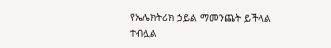የኤሌክትሪክ ኃይል ማመንጨት ይችላል ተብሏል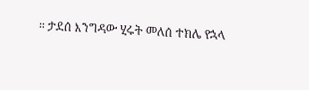። ታደሰ እንግዳው ሂሩት መለሰ ተክሌ የኋላ